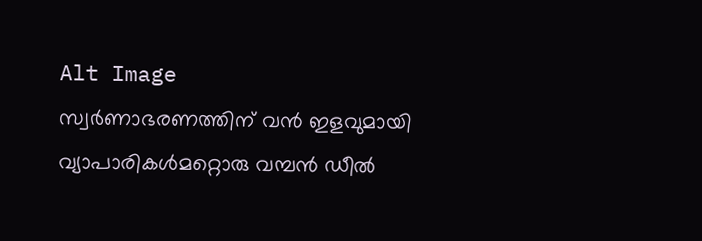Alt Image
സ്വർണാഭരണത്തിന് വൻ ഇളവുമായി വ്യാപാരികൾമറ്റൊരു വമ്പൻ ഡീൽ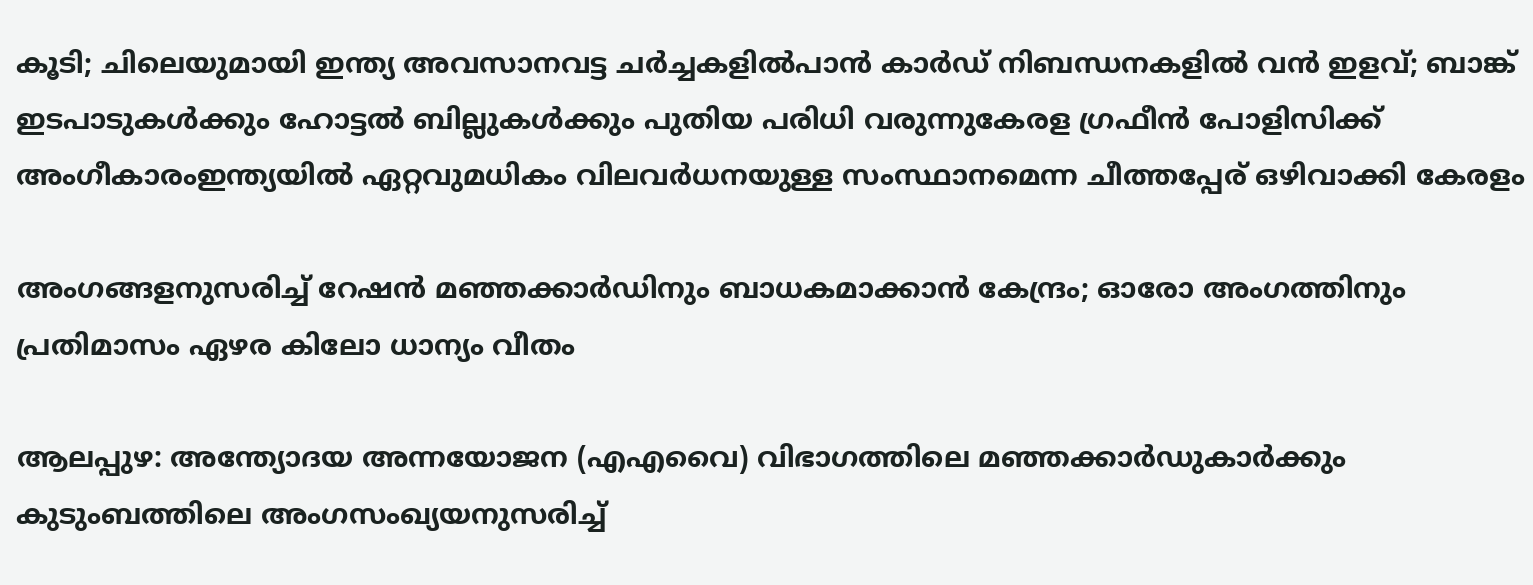കൂടി; ചിലെയുമായി ഇന്ത്യ അവസാനവട്ട ചർച്ചകളിൽപാന്‍ കാര്‍ഡ് നിബന്ധനകളില്‍ വന്‍ ഇളവ്; ബാങ്ക് ഇടപാടുകള്‍ക്കും ഹോട്ടല്‍ ബില്ലുകള്‍ക്കും പുതിയ പരിധി വരുന്നുകേരള ഗ്രഫീൻ പോളിസിക്ക് അംഗീകാരംഇന്ത്യയിൽ ഏറ്റവുമധികം വിലവർധനയുള്ള സംസ്ഥാനമെന്ന ചീത്തപ്പേര് ഒഴിവാക്കി കേരളം

അംഗങ്ങളനുസരിച്ച് റേഷൻ മഞ്ഞക്കാർഡിനും ബാധകമാക്കാൻ കേന്ദ്രം; ഓരോ അംഗത്തിനും പ്രതിമാസം ഏഴര കിലോ ധാന്യം വീതം

ആലപ്പുഴ: അന്ത്യോദയ അന്നയോജന (എഎവൈ) വിഭാഗത്തിലെ മഞ്ഞക്കാർഡുകാർക്കും കുടുംബത്തിലെ അംഗസംഖ്യയനുസരിച്ച്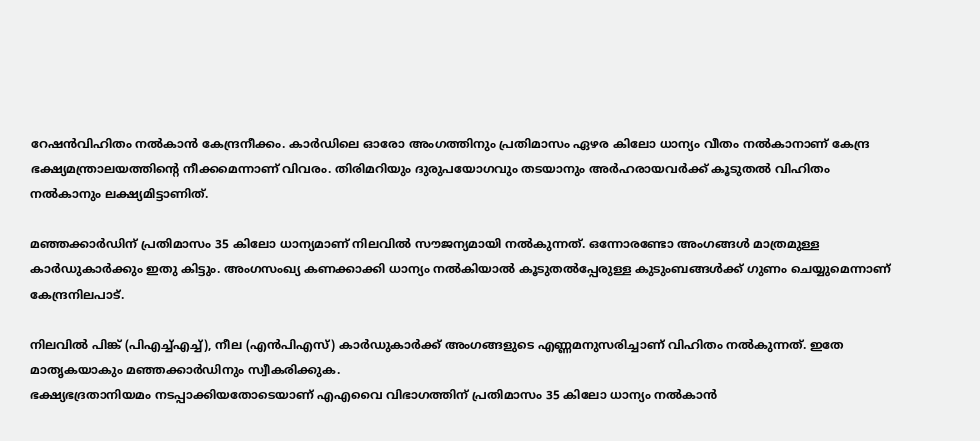റേഷൻവിഹിതം നൽകാൻ കേന്ദ്രനീക്കം. കാർഡിലെ ഓരോ അംഗത്തിനും പ്രതിമാസം ഏഴര കിലോ ധാന്യം വീതം നൽകാനാണ് കേന്ദ്ര ഭക്ഷ്യമന്ത്രാലയത്തിന്റെ നീക്കമെന്നാണ് വിവരം. തിരിമറിയും ദുരുപയോഗവും തടയാനും അർഹരായവർക്ക് കൂടുതൽ വിഹിതം നൽകാനും ലക്ഷ്യമിട്ടാണിത്.

മഞ്ഞക്കാർഡിന് പ്രതിമാസം 35 കിലോ ധാന്യമാണ് നിലവിൽ സൗജന്യമായി നൽകുന്നത്. ഒന്നോരണ്ടോ അംഗങ്ങൾ മാത്രമുള്ള കാർഡുകാർക്കും ഇതു കിട്ടും. അംഗസംഖ്യ കണക്കാക്കി ധാന്യം നൽകിയാൽ കൂടുതൽപ്പേരുള്ള കുടുംബങ്ങൾക്ക് ഗുണം ചെയ്യുമെന്നാണ് കേന്ദ്രനിലപാട്.

നിലവിൽ പിങ്ക് (പിഎച്ച്എച്ച്), നീല (എൻപിഎസ്) കാർഡുകാർക്ക് അംഗങ്ങളുടെ എണ്ണമനുസരിച്ചാണ് വിഹിതം നൽകുന്നത്. ഇതേ മാതൃകയാകും മഞ്ഞക്കാർഡിനും സ്വീകരിക്കുക.
ഭക്ഷ്യഭദ്രതാനിയമം നടപ്പാക്കിയതോടെയാണ് എഎവൈ വിഭാഗത്തിന് പ്രതിമാസം 35 കിലോ ധാന്യം നൽകാൻ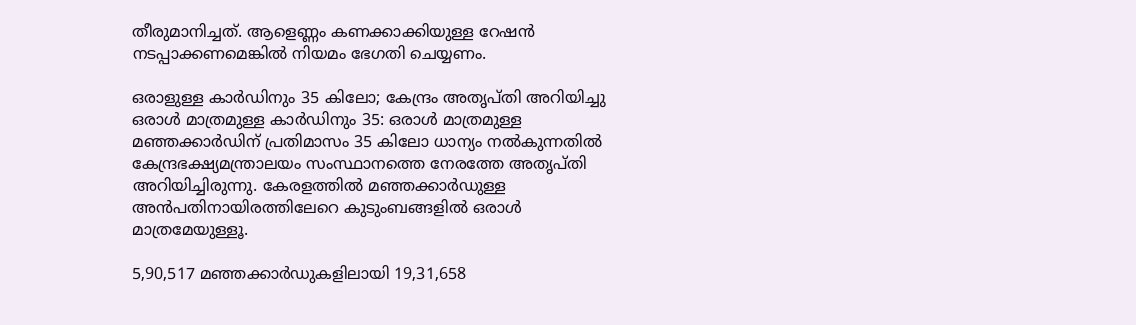തീരുമാനിച്ചത്. ആളെണ്ണം കണക്കാക്കിയുള്ള റേഷൻ നടപ്പാക്കണമെങ്കിൽ നിയമം ഭേഗതി ചെയ്യണം.

ഒരാളുള്ള കാർഡിനും 35 കിലോ; കേന്ദ്രം അതൃപ്തി അറിയിച്ചു
ഒരാൾ മാത്രമുള്ള കാർഡിനും 35: ഒരാൾ മാത്രമുള്ള മഞ്ഞക്കാർഡിന് പ്രതിമാസം 35 കിലോ ധാന്യം നൽകുന്നതിൽ കേന്ദ്രഭക്ഷ്യമന്ത്രാലയം സംസ്ഥാനത്തെ നേരത്തേ അതൃപ്തി അറിയിച്ചിരുന്നു. കേരളത്തിൽ മഞ്ഞക്കാർഡുള്ള അൻപതിനായിരത്തിലേറെ കുടുംബങ്ങളിൽ ഒരാൾ മാത്രമേയുള്ളൂ.

5,90,517 മഞ്ഞക്കാർഡുകളിലായി 19,31,658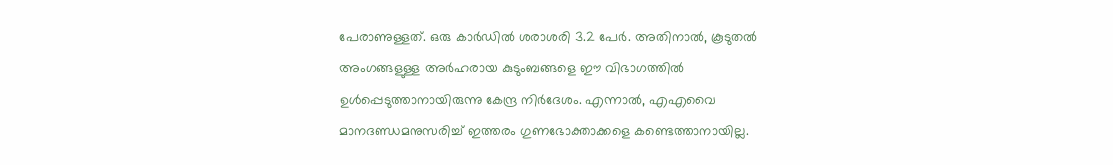പേരാണുള്ളത്. ഒരു കാർഡിൽ ശരാശരി 3.2 പേർ. അതിനാൽ, കൂടുതൽ അംഗങ്ങളുള്ള അർഹരായ കുടുംബങ്ങളെ ഈ വിഭാഗത്തിൽ ഉൾപ്പെടുത്താനായിരുന്നു കേന്ദ്ര നിർദേശം. എന്നാൽ, എഎവൈ മാനദണ്ഡമനുസരിച്ച് ഇത്തരം ഗുണഭോക്താക്കളെ കണ്ടെത്താനായില്ല.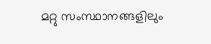മറ്റു സംസ്ഥാനങ്ങളിലും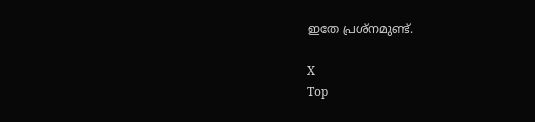ഇതേ പ്രശ്നമുണ്ട്.

X
Top